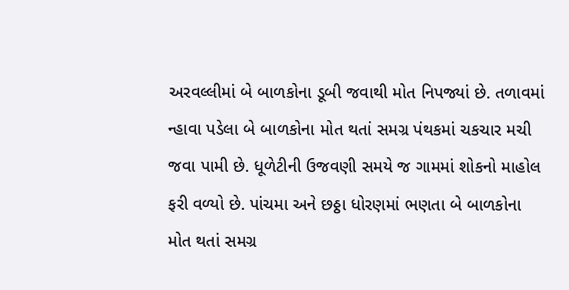અરવલ્લીમાં બે બાળકોના ડૂબી જવાથી મોત નિપજ્યાં છે. તળાવમાં ન્હાવા પડેલા બે બાળકોના મોત થતાં સમગ્ર પંથકમાં ચકચાર મચી જવા પામી છે. ધૂળેટીની ઉજવણી સમયે જ ગામમાં શોકનો માહોલ ફરી વળ્યો છે. પાંચમા અને છઠ્ઠા ધોરણમાં ભણતા બે બાળકોના મોત થતાં સમગ્ર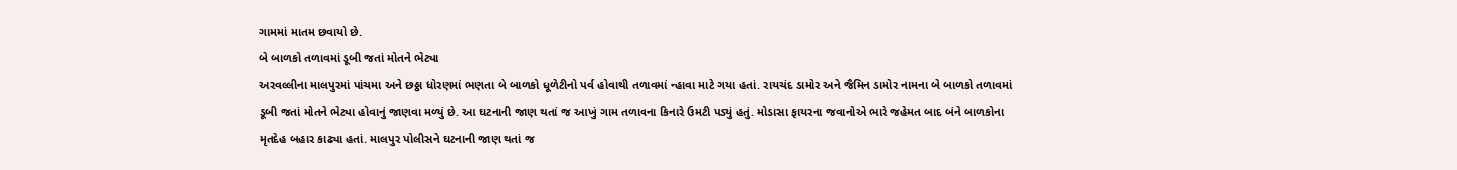ગામમાં માતમ છવાયો છે.
બે બાળકો તળાવમાં ડૂબી જતાં મોતને ભેટ્યા
અરવલ્લીના માલપુરમાં પાંચમા અને છઠ્ઠા ધોરણમાં ભણતા બે બાળકો ધૂળેટીનો પર્વ હોવાથી તળાવમાં ન્હાવા માટે ગયા હતાં. રાયચંદ ડામોર અને જૈમિન ડામોર નામના બે બાળકો તળાવમાં ડૂબી જતાં મોતને ભેટ્યા હોવાનું જાણવા મળ્યું છે. આ ઘટનાની જાણ થતાં જ આખું ગામ તળાવના કિનારે ઉમટી પડ્યું હતું. મોડાસા ફાયરના જવાનોએ ભારે જહેમત બાદ બંને બાળકોના મૃતદેહ બહાર કાઢ્યા હતાં. માલપુર પોલીસને ઘટનાની જાણ થતાં જ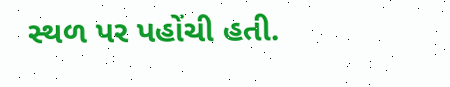સ્થળ પર પહોંચી હતી.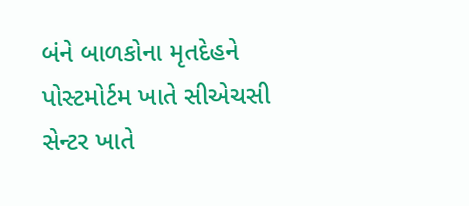બંને બાળકોના મૃતદેહને પોસ્ટમોર્ટમ ખાતે સીએચસી સેન્ટર ખાતે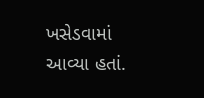ખસેડવામાં આવ્યા હતાં.